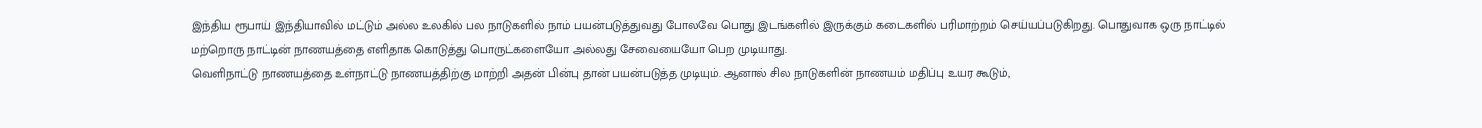இந்திய ரூபாய் இந்தியாவில் மட்டும் அல்ல உலகில் பல நாடுகளில் நாம் பயன்படுத்துவது போலவே பொது இடங்களில் இருக்கும் கடைகளில் பரிமாற்றம் செய்யப்படுகிறது. பொதுவாக ஒரு நாட்டில் மற்றொரு நாட்டின் நாணயத்தை எளிதாக கொடுத்து பொருட்களையோ அல்லது சேவையையோ பெற முடியாது.
வெளிநாட்டு நாணயத்தை உள்நாட்டு நாணயத்திற்கு மாற்றி அதன் பின்பு தான் பயன்படுத்த முடியும். ஆனால் சில நாடுகளின் நாணயம் மதிப்பு உயர கூடும்,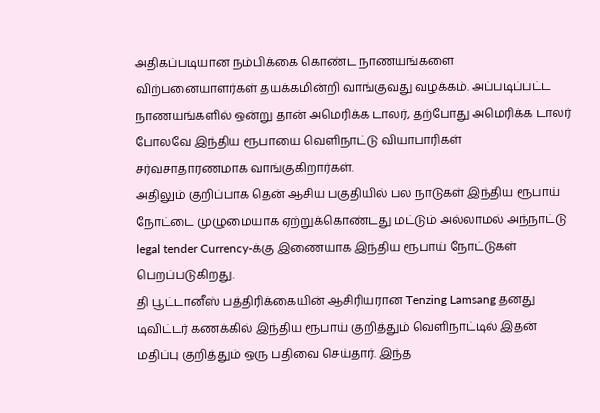அதிகப்படியான நம்பிக்கை கொண்ட நாணயங்களை விற்பனையாளர்கள் தயக்கமின்றி வாங்குவது வழக்கம். அப்படிப்பட்ட நாணயங்களில் ஒன்று தான் அமெரிக்க டாலர், தற்போது அமெரிக்க டாலர் போலவே இந்திய ரூபாயை வெளிநாட்டு வியாபாரிகள் சர்வசாதாரணமாக வாங்குகிறார்கள்.
அதிலும் குறிப்பாக தென் ஆசிய பகுதியில் பல நாடுகள் இந்திய ரூபாய் நோட்டை முழுமையாக ஏற்றுக்கொண்டது மட்டும் அல்லாமல் அந்நாட்டு legal tender Currency-க்கு இணையாக இந்திய ரூபாய் நோட்டுகள் பெறப்படுகிறது.
தி பூட்டானீஸ் பத்திரிக்கையின் ஆசிரியரான Tenzing Lamsang தனது டிவிட்டர் கணக்கில் இந்திய ரூபாய் குறித்தும் வெளிநாட்டில் இதன் மதிப்பு குறித்தும் ஒரு பதிவை செய்தார். இந்த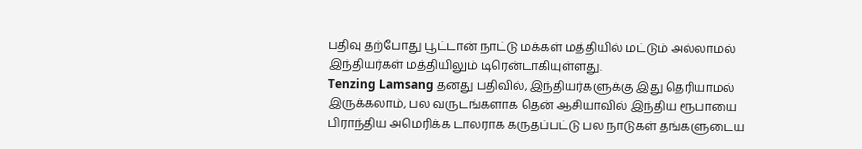பதிவு தற்போது பூட்டான் நாட்டு மக்கள் மத்தியில் மட்டும் அல்லாமல் இந்தியர்கள் மத்தியிலும் டிரென்டாகியுள்ளது.
Tenzing Lamsang தனது பதிவில், இந்தியர்களுக்கு இது தெரியாமல் இருக்கலாம், பல வருடங்களாக தென் ஆசியாவில் இந்திய ரூபாயை பிராந்திய அமெரிக்க டாலராக கருதப்பட்டு பல நாடுகள் தங்களுடைய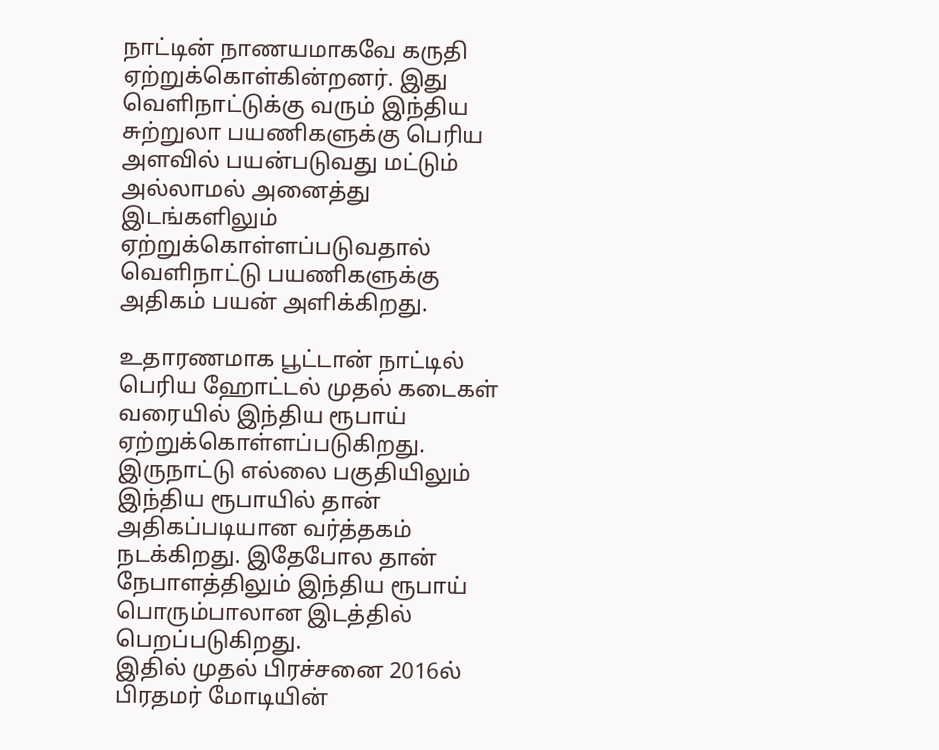நாட்டின் நாணயமாகவே கருதி ஏற்றுக்கொள்கின்றனர். இது வெளிநாட்டுக்கு வரும் இந்திய சுற்றுலா பயணிகளுக்கு பெரிய அளவில் பயன்படுவது மட்டும் அல்லாமல் அனைத்து இடங்களிலும் ஏற்றுக்கொள்ளப்படுவதால் வெளிநாட்டு பயணிகளுக்கு அதிகம் பயன் அளிக்கிறது.

உதாரணமாக பூட்டான் நாட்டில் பெரிய ஹோட்டல் முதல் கடைகள் வரையில் இந்திய ரூபாய் ஏற்றுக்கொள்ளப்படுகிறது. இருநாட்டு எல்லை பகுதியிலும் இந்திய ரூபாயில் தான் அதிகப்படியான வர்த்தகம் நடக்கிறது. இதேபோல தான் நேபாளத்திலும் இந்திய ரூபாய் பொரும்பாலான இடத்தில் பெறப்படுகிறது.
இதில் முதல் பிரச்சனை 2016ல் பிரதமர் மோடியின்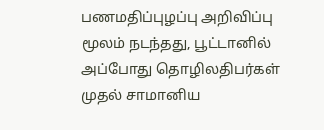பணமதிப்புழப்பு அறிவிப்பு மூலம் நடந்தது, பூட்டானில் அப்போது தொழிலதிபர்கள் முதல் சாமானிய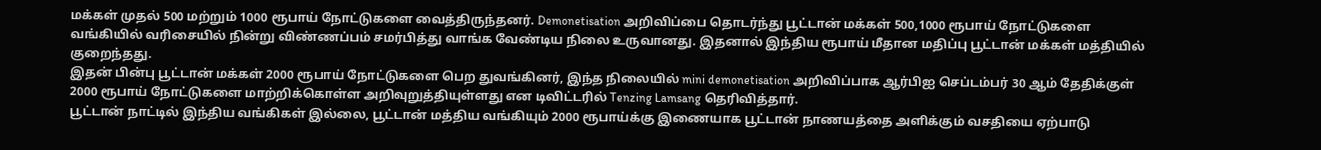மக்கள் முதல் 500 மற்றும் 1000 ரூபாய் நோட்டுகளை வைத்திருந்தனர். Demonetisation அறிவிப்பை தொடர்ந்து பூட்டான் மக்கள் 500,1000 ரூபாய் நோட்டுகளை வங்கியில் வரிசையில் நின்று விண்ணப்பம் சமர்பித்து வாங்க வேண்டிய நிலை உருவானது. இதனால் இந்திய ரூபாய் மீதான மதிப்பு பூட்டான் மக்கள் மத்தியில் குறைந்தது.
இதன் பின்பு பூட்டான் மக்கள் 2000 ரூபாய் நோட்டுகளை பெற துவங்கினர், இந்த நிலையில் mini demonetisation அறிவிப்பாக ஆர்பிஐ செப்டம்பர் 30 ஆம் தேதிக்குள் 2000 ரூபாய் நோட்டுகளை மாற்றிக்கொள்ள அறிவுறுத்தியுள்ளது என டிவிட்டரில் Tenzing Lamsang தெரிவித்தார்.
பூட்டான் நாட்டில் இந்திய வங்கிகள் இல்லை, பூட்டான் மத்திய வங்கியும் 2000 ரூபாய்க்கு இணையாக பூட்டான் நாணயத்தை அளிக்கும் வசதியை ஏற்பாடு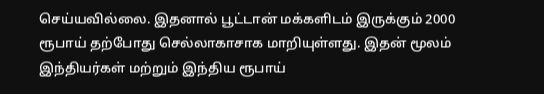செய்யவில்லை. இதனால் பூட்டான் மக்களிடம் இருக்கும் 2000 ரூபாய் தற்போது செல்லாகாசாக மாறியுள்ளது. இதன் மூலம் இந்தியர்கள் மற்றும் இந்திய ரூபாய்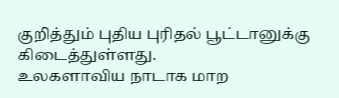குறித்தும் புதிய புரிதல் பூட்டானுக்கு கிடைத்துள்ளது.
உலகளாவிய நாடாக மாற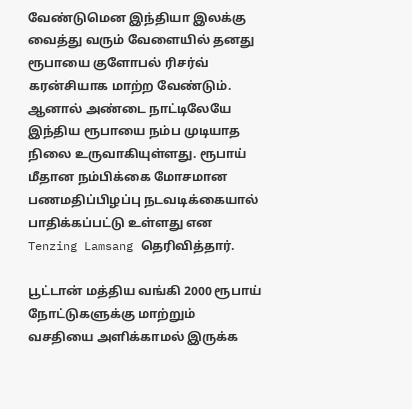வேண்டுமென இந்தியா இலக்கு வைத்து வரும் வேளையில் தனது ரூபாயை குளோபல் ரிசர்வ் கரன்சியாக மாற்ற வேண்டும். ஆனால் அண்டை நாட்டிலேயே இந்திய ரூபாயை நம்ப முடியாத நிலை உருவாகியுள்ளது. ரூபாய் மீதான நம்பிக்கை மோசமான பணமதிப்பிழப்பு நடவடிக்கையால் பாதிக்கப்பட்டு உள்ளது என Tenzing Lamsang தெரிவித்தார்.

பூட்டான் மத்திய வங்கி 2000 ரூபாய் நோட்டுகளுக்கு மாற்றும் வசதியை அளிக்காமல் இருக்க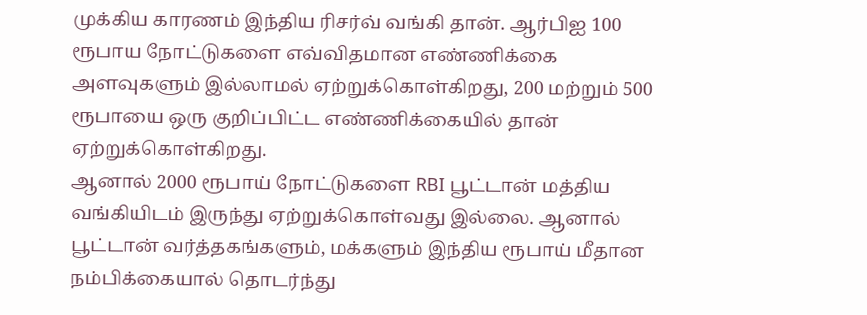முக்கிய காரணம் இந்திய ரிசர்வ் வங்கி தான். ஆர்பிஐ 100 ரூபாய நோட்டுகளை எவ்விதமான எண்ணிக்கை அளவுகளும் இல்லாமல் ஏற்றுக்கொள்கிறது, 200 மற்றும் 500 ரூபாயை ஒரு குறிப்பிட்ட எண்ணிக்கையில் தான் ஏற்றுக்கொள்கிறது.
ஆனால் 2000 ரூபாய் நோட்டுகளை RBI பூட்டான் மத்திய வங்கியிடம் இருந்து ஏற்றுக்கொள்வது இல்லை. ஆனால் பூட்டான் வர்த்தகங்களும், மக்களும் இந்திய ரூபாய் மீதான நம்பிக்கையால் தொடர்ந்து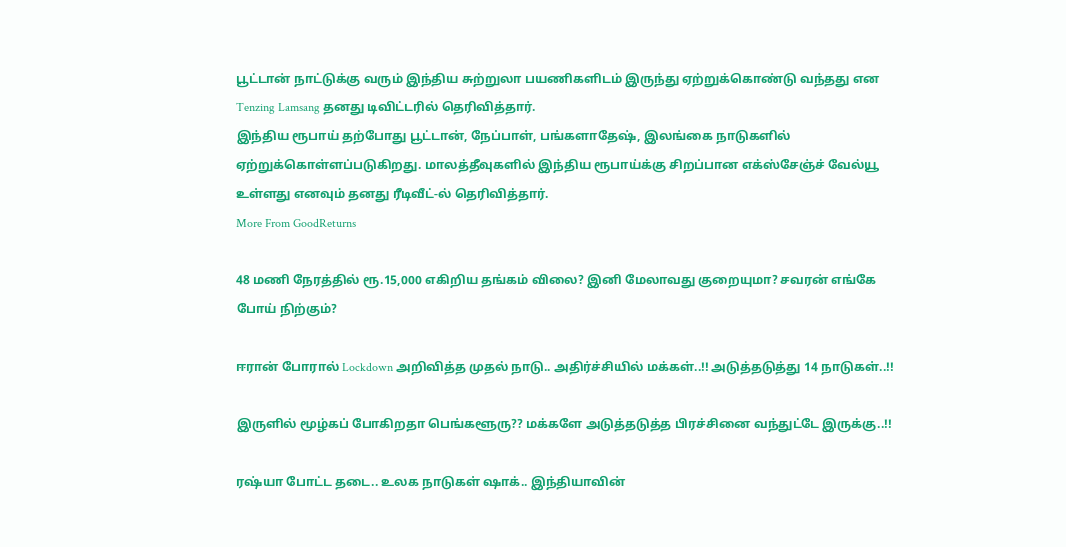பூட்டான் நாட்டுக்கு வரும் இந்திய சுற்றுலா பயணிகளிடம் இருந்து ஏற்றுக்கொண்டு வந்தது என Tenzing Lamsang தனது டிவிட்டரில் தெரிவித்தார்.
இந்திய ரூபாய் தற்போது பூட்டான், நேப்பாள், பங்களாதேஷ், இலங்கை நாடுகளில் ஏற்றுக்கொள்ளப்படுகிறது. மாலத்தீவுகளில் இந்திய ரூபாய்க்கு சிறப்பான எக்ஸ்சேஞ்ச் வேல்யூ உள்ளது எனவும் தனது ரீடிவீட்-ல் தெரிவித்தார்.
More From GoodReturns

48 மணி நேரத்தில் ரூ.15,000 எகிறிய தங்கம் விலை? இனி மேலாவது குறையுமா? சவரன் எங்கே போய் நிற்கும்?

ஈரான் போரால் Lockdown அறிவித்த முதல் நாடு.. அதிர்ச்சியில் மக்கள்..!! அடுத்தடுத்து 14 நாடுகள்..!!

இருளில் மூழ்கப் போகிறதா பெங்களூரு?? மக்களே அடுத்தடுத்த பிரச்சினை வந்துட்டே இருக்கு..!!

ரஷ்யா போட்ட தடை.. உலக நாடுகள் ஷாக்.. இந்தியாவின்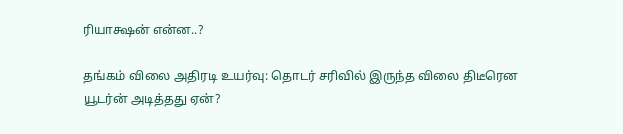ரியாக்ஷன் என்ன..?

தங்கம் விலை அதிரடி உயர்வு: தொடர் சரிவில் இருந்த விலை திடீரென யூடர்ன் அடித்தது ஏன்?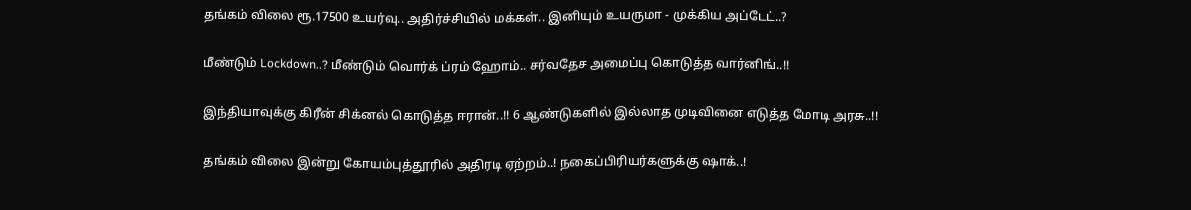தங்கம் விலை ரூ.17500 உயர்வு.. அதிர்ச்சியில் மக்கள்.. இனியும் உயருமா - முக்கிய அப்டேட்..?

மீண்டும் Lockdown..? மீண்டும் வொர்க் ப்ரம் ஹோம்.. சர்வதேச அமைப்பு கொடுத்த வார்னிங்..!!

இந்தியாவுக்கு கிரீன் சிக்னல் கொடுத்த ஈரான்..!! 6 ஆண்டுகளில் இல்லாத முடிவினை எடுத்த மோடி அரசு..!!

தங்கம் விலை இன்று கோயம்புத்தூரில் அதிரடி ஏற்றம்..! நகைப்பிரியர்களுக்கு ஷாக்..!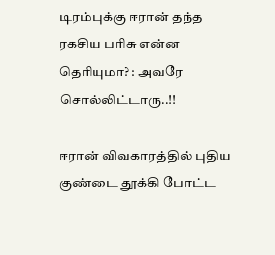டிரம்புக்கு ஈரான் தந்த ரகசிய பரிசு என்ன தெரியுமா? : அவரே சொல்லிட்டாரு..!!

ஈரான் விவகாரத்தில் புதிய குண்டை தூக்கி போட்ட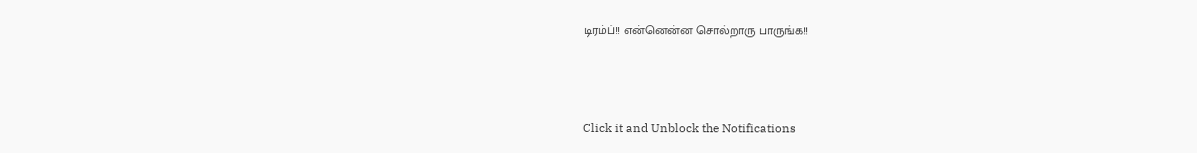டிரம்ப்!! என்னென்ன சொல்றாரு பாருங்க!!



Click it and Unblock the Notifications